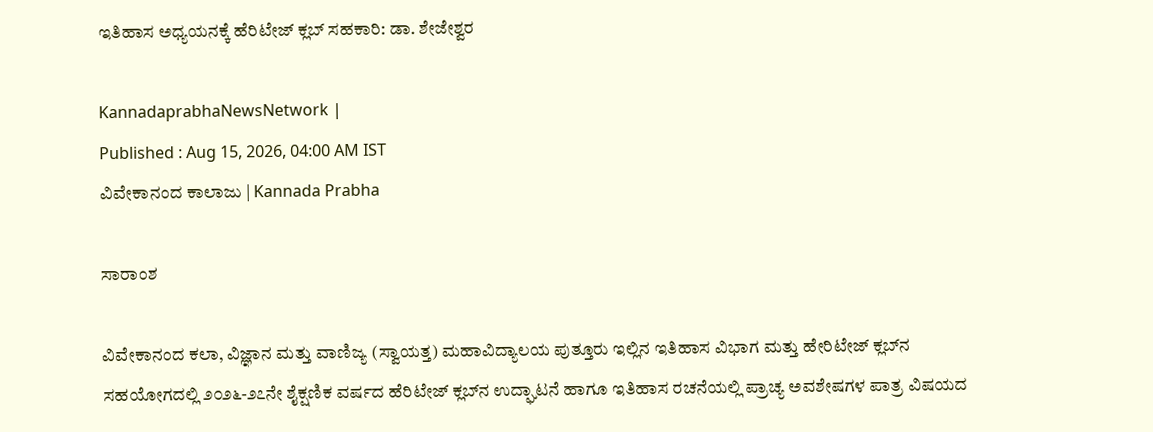ಇತಿಹಾಸ ಅಧ್ಯಯನಕ್ಕೆ ಹೆರಿಟೇಜ್ ಕ್ಲಬ್ ಸಹಕಾರಿ: ಡಾ. ಶೇಜೇಶ್ವರ

KannadaprabhaNewsNetwork |
Published : Aug 15, 2026, 04:00 AM IST
ವಿವೇಕಾನಂದ ಕಾಲಾಜು | Kannada Prabha

ಸಾರಾಂಶ

ವಿವೇಕಾನಂದ ಕಲಾ, ವಿಜ್ಞಾನ ಮತ್ತು ವಾಣಿಜ್ಯ (ಸ್ವಾಯತ್ತ) ಮಹಾವಿದ್ಯಾಲಯ ಪುತ್ತೂರು ಇಲ್ಲಿನ ಇತಿಹಾಸ ವಿಭಾಗ ಮತ್ತು ಹೇರಿಟೇಜ್ ಕ್ಲಬ್‌ನ ಸಹಯೋಗದಲ್ಲಿ ೨೦೨೬-೨೭ನೇ ಶೈಕ್ಷಣಿಕ ವರ್ಷದ ಹೆರಿಟೇಜ್ ಕ್ಲಬ್‌ನ ಉದ್ಘಾಟನೆ ಹಾಗೂ ಇತಿಹಾಸ ರಚನೆಯಲ್ಲಿ ಪ್ರಾಚ್ಯ ಅವಶೇಷಗಳ ಪಾತ್ರ ವಿಷಯದ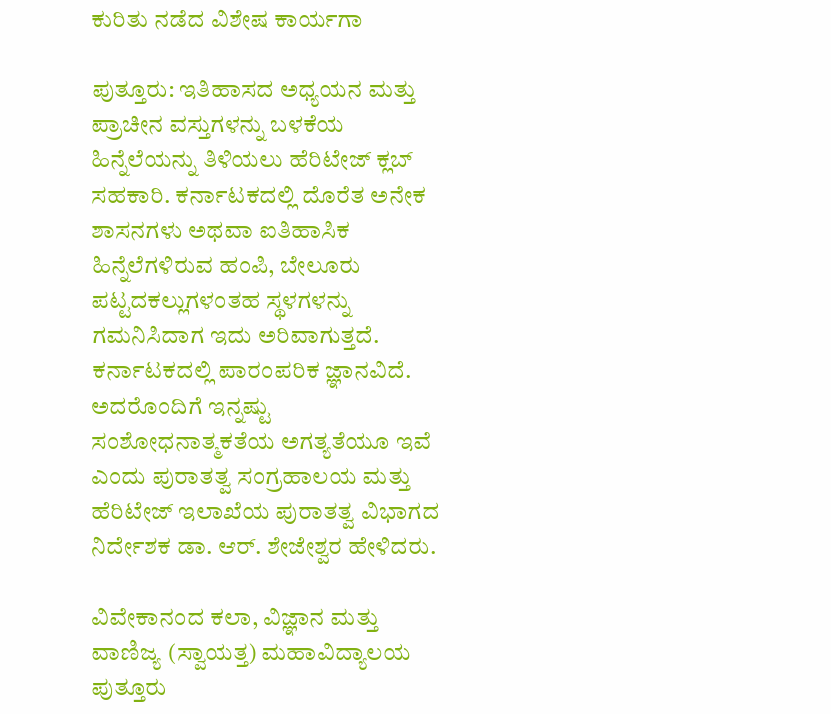ಕುರಿತು ನಡೆದ ವಿಶೇಷ ಕಾರ್ಯಗಾ

ಪುತ್ತೂರು: ಇತಿಹಾಸದ ಅಧ್ಯಯನ ಮತ್ತು ಪ್ರಾಚೀನ ವಸ್ತುಗಳನ್ನು ಬಳಕೆಯ ಹಿನ್ನೆಲೆಯನ್ನು ತಿಳಿಯಲು ಹೆರಿಟೇಜ್ ಕ್ಲಬ್ ಸಹಕಾರಿ. ಕರ್ನಾಟಕದಲ್ಲಿ ದೊರೆತ ಅನೇಕ ಶಾಸನಗಳು ಅಥವಾ ಐತಿಹಾಸಿಕ ಹಿನ್ನೆಲೆಗಳಿರುವ ಹಂಪಿ, ಬೇಲೂರು ಪಟ್ಟದಕಲ್ಲುಗಳಂತಹ ಸ್ಥಳಗಳನ್ನು ಗಮನಿಸಿದಾಗ ಇದು ಅರಿವಾಗುತ್ತದೆ. ಕರ್ನಾಟಕದಲ್ಲಿ ಪಾರಂಪರಿಕ ಜ್ಞಾನವಿದೆ. ಅದರೊಂದಿಗೆ ಇನ್ನಷ್ಟು ಸಂಶೋಧನಾತ್ಮಕತೆಯ ಅಗತ್ಯತೆಯೂ ಇವೆ ಎಂದು ಪುರಾತತ್ವ ಸಂಗ್ರಹಾಲಯ ಮತ್ತು ಹೆರಿಟೇಜ್ ಇಲಾಖೆಯ ಪುರಾತತ್ವ ವಿಭಾಗದ ನಿರ್ದೇಶಕ ಡಾ. ಆರ್. ಶೇಜೇಶ್ವರ ಹೇಳಿದರು.

ವಿವೇಕಾನಂದ ಕಲಾ, ವಿಜ್ಞಾನ ಮತ್ತು ವಾಣಿಜ್ಯ (ಸ್ವಾಯತ್ತ) ಮಹಾವಿದ್ಯಾಲಯ ಪುತ್ತೂರು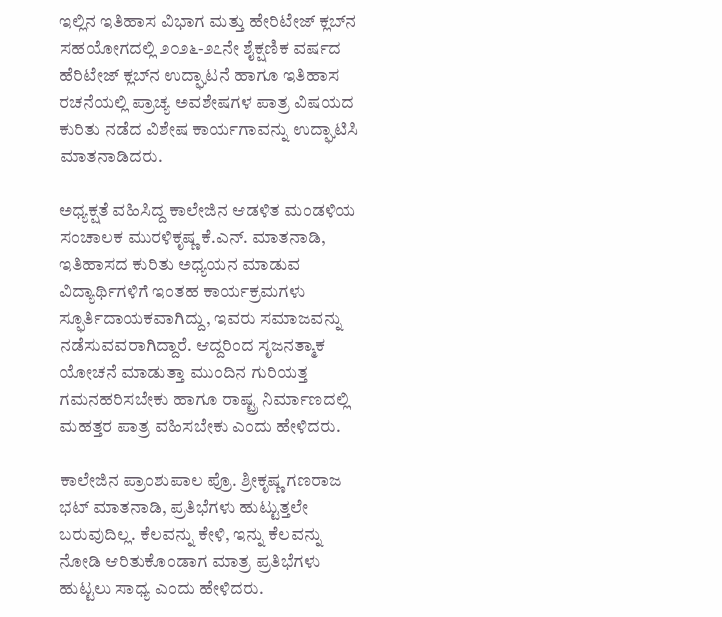ಇಲ್ಲಿನ ಇತಿಹಾಸ ವಿಭಾಗ ಮತ್ತು ಹೇರಿಟೇಜ್ ಕ್ಲಬ್‌ನ ಸಹಯೋಗದಲ್ಲಿ ೨೦೨೬-೨೭ನೇ ಶೈಕ್ಷಣಿಕ ವರ್ಷದ ಹೆರಿಟೇಜ್ ಕ್ಲಬ್‌ನ ಉದ್ಘಾಟನೆ ಹಾಗೂ ಇತಿಹಾಸ ರಚನೆಯಲ್ಲಿ ಪ್ರಾಚ್ಯ ಅವಶೇಷಗಳ ಪಾತ್ರ ವಿಷಯದ ಕುರಿತು ನಡೆದ ವಿಶೇಷ ಕಾರ್ಯಗಾವನ್ನು ಉದ್ಘಾಟಿಸಿ ಮಾತನಾಡಿದರು.

ಅಧ್ಯಕ್ಷತೆ ವಹಿಸಿದ್ದ ಕಾಲೇಜಿನ ಆಡಳಿತ ಮಂಡಳಿಯ ಸಂಚಾಲಕ ಮುರಳಿಕೃಷ್ಣ ಕೆ.ಎನ್. ಮಾತನಾಡಿ, ಇತಿಹಾಸದ ಕುರಿತು ಅಧ್ಯಯನ ಮಾಡುವ ವಿದ್ಯಾರ್ಥಿಗಳಿಗೆ ಇಂತಹ ಕಾರ್ಯಕ್ರಮಗಳು ಸ್ಫೂರ್ತಿದಾಯಕವಾಗಿದ್ದು, ಇವರು ಸಮಾಜವನ್ನು ನಡೆಸುವವರಾಗಿದ್ದಾರೆ. ಆದ್ದರಿಂದ ಸೃಜನತ್ಮಾಕ ಯೋಚನೆ ಮಾಡುತ್ತಾ ಮುಂದಿನ ಗುರಿಯತ್ತ ಗಮನಹರಿಸಬೇಕು ಹಾಗೂ ರಾಷ್ಟ್ರ ನಿರ್ಮಾಣದಲ್ಲಿ ಮಹತ್ತರ ಪಾತ್ರ ವಹಿಸಬೇಕು ಎಂದು ಹೇಳಿದರು.

ಕಾಲೇಜಿನ ಪ್ರಾಂಶುಪಾಲ ಪ್ರೊ. ಶ್ರೀಕೃಷ್ಣ ಗಣರಾಜ ಭಟ್ ಮಾತನಾಡಿ, ಪ್ರತಿಭೆಗಳು ಹುಟ್ಟುತ್ತಲೇ ಬರುವುದಿಲ್ಲ. ಕೆಲವನ್ನು ಕೇಳಿ, ಇನ್ನು ಕೆಲವನ್ನು ನೋಡಿ ಆರಿತುಕೊಂಡಾಗ ಮಾತ್ರ ಪ್ರತಿಭೆಗಳು ಹುಟ್ಟಲು ಸಾಧ್ಯ ಎಂದು ಹೇಳಿದರು.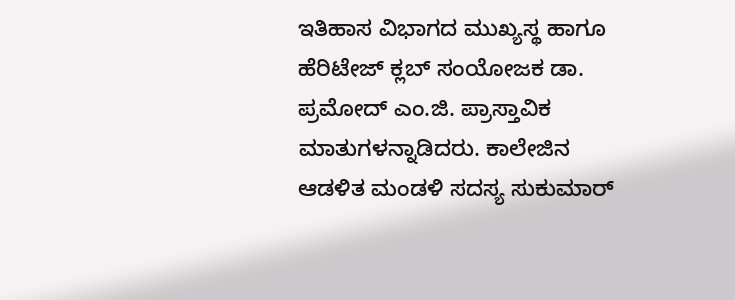ಇತಿಹಾಸ ವಿಭಾಗದ ಮುಖ್ಯಸ್ಥ ಹಾಗೂ ಹೆರಿಟೇಜ್ ಕ್ಲಬ್ ಸಂಯೋಜಕ ಡಾ. ಪ್ರಮೋದ್ ಎಂ.ಜಿ. ಪ್ರಾಸ್ತಾವಿಕ ಮಾತುಗಳನ್ನಾಡಿದರು. ಕಾಲೇಜಿನ ಆಡಳಿತ ಮಂಡಳಿ ಸದಸ್ಯ ಸುಕುಮಾರ್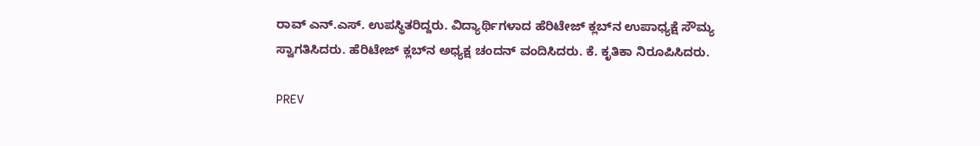ರಾವ್ ಎನ್.ಎಸ್. ಉಪಸ್ಥಿತರಿದ್ದರು. ವಿದ್ಯಾರ್ಥಿಗಳಾದ ಹೆರಿಟೇಜ್ ಕ್ಲಬ್‌ನ ಉಪಾಧ್ಯಕ್ಷೆ ಸೌಮ್ಯ ಸ್ವಾಗತಿಸಿದರು. ಹೆರಿಟೇಜ್ ಕ್ಲಬ್‌ನ ಅಧ್ಯಕ್ಷ ಚಂದನ್ ವಂದಿಸಿದರು. ಕೆ. ಕೃತಿಕಾ ನಿರೂಪಿಸಿದರು.

PREV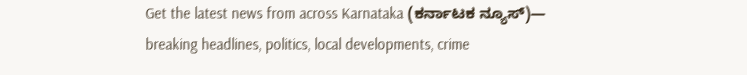Get the latest news from across Karnataka (ಕರ್ನಾಟಕ ನ್ಯೂಸ್)— breaking headlines, politics, local developments, crime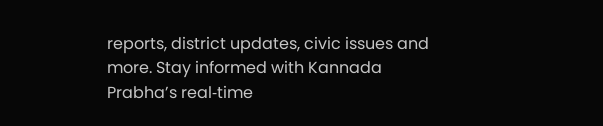reports, district updates, civic issues and more. Stay informed with Kannada Prabha’s real‑time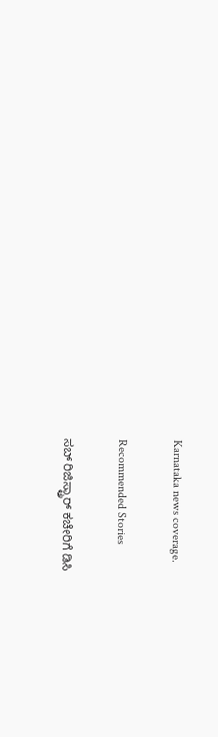Karnataka news coverage.

Recommended Stories

ಸಬ್‌ ರಿಜಿಸ್ಟ್ರಾರ್‌ ಕಚೇರಿಗೆ ಡಿಸಿ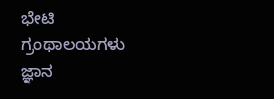ಭೇಟಿ
ಗ್ರಂಥಾಲಯಗಳು ಜ್ಞಾನ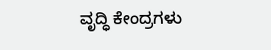ವೃದ್ಧಿ ಕೇಂದ್ರಗಳು